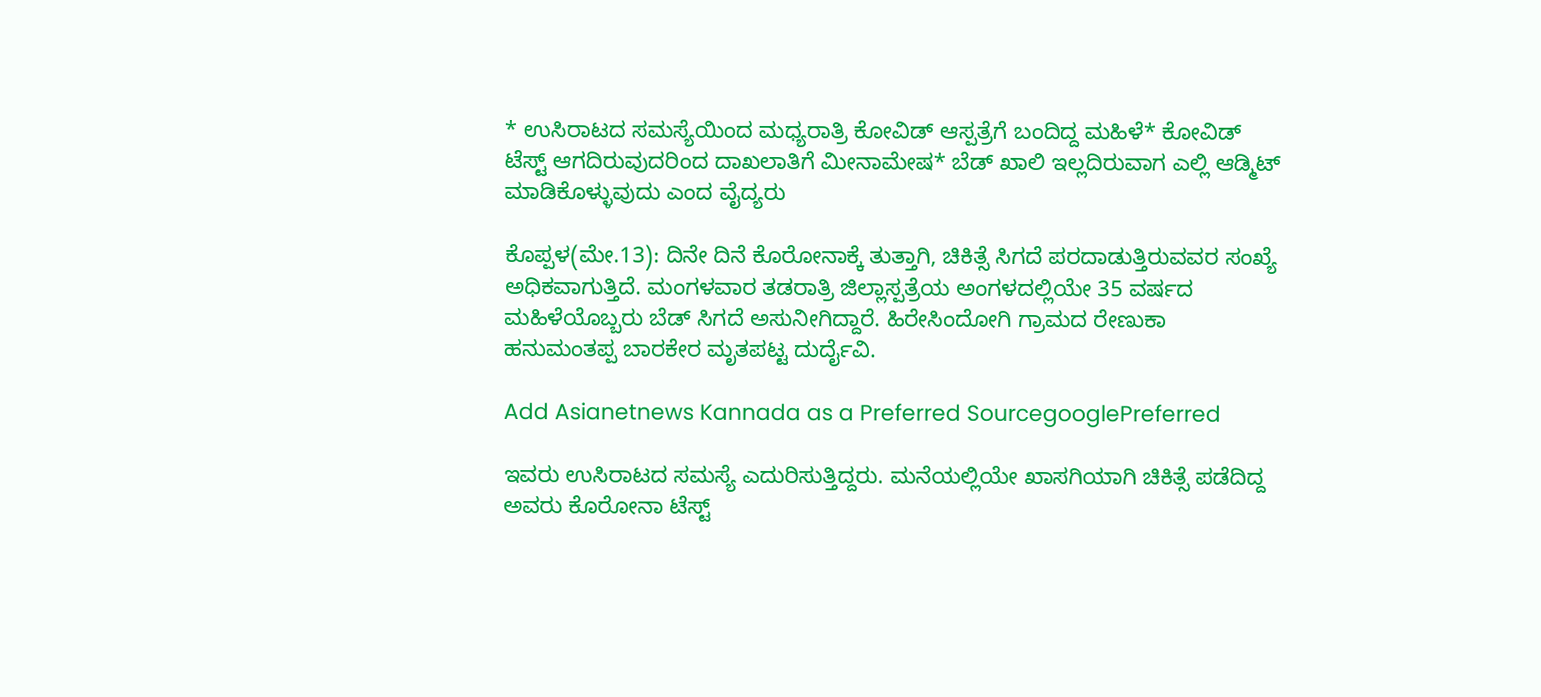* ಉಸಿರಾಟದ ಸಮಸ್ಯೆಯಿಂದ ಮಧ್ಯರಾತ್ರಿ ಕೋವಿಡ್‌ ಆಸ್ಪತ್ರೆಗೆ ಬಂದಿದ್ದ ಮಹಿಳೆ* ಕೋವಿಡ್‌ ಟೆಸ್ಟ್‌ ಆಗದಿರುವುದರಿಂದ ದಾಖಲಾತಿಗೆ ಮೀನಾಮೇಷ* ಬೆಡ್‌ ಖಾಲಿ ಇಲ್ಲದಿರುವಾಗ ಎಲ್ಲಿ ಆಡ್ಮಿಟ್‌ ಮಾಡಿಕೊಳ್ಳುವುದು ಎಂದ ವೈದ್ಯರು

ಕೊಪ್ಪಳ(ಮೇ.13): ದಿನೇ ದಿನೆ ಕೊರೋನಾಕ್ಕೆ ತುತ್ತಾಗಿ, ಚಿಕಿತ್ಸೆ ಸಿಗದೆ ಪರದಾಡುತ್ತಿರುವವರ ಸಂಖ್ಯೆ ಅಧಿಕವಾಗುತ್ತಿದೆ. ಮಂಗಳವಾರ ತಡರಾತ್ರಿ ಜಿಲ್ಲಾಸ್ಪತ್ರೆಯ ಅಂಗಳದಲ್ಲಿಯೇ 35 ವರ್ಷದ ಮಹಿಳೆಯೊಬ್ಬರು ಬೆಡ್‌ ಸಿಗದೆ ಅಸುನೀಗಿದ್ದಾರೆ. ಹಿರೇಸಿಂದೋಗಿ ಗ್ರಾಮದ ರೇಣುಕಾ ಹನುಮಂತಪ್ಪ ಬಾರಕೇರ ಮೃತಪಟ್ಟ ದುರ್ದೈವಿ.

Add Asianetnews Kannada as a Preferred SourcegooglePreferred

ಇವರು ಉಸಿರಾಟದ ಸಮಸ್ಯೆ ಎದುರಿಸುತ್ತಿದ್ದರು. ಮನೆಯಲ್ಲಿಯೇ ಖಾಸಗಿಯಾಗಿ ಚಿಕಿತ್ಸೆ ಪಡೆದಿದ್ದ ಅವರು ಕೊರೋನಾ ಟೆಸ್ಟ್‌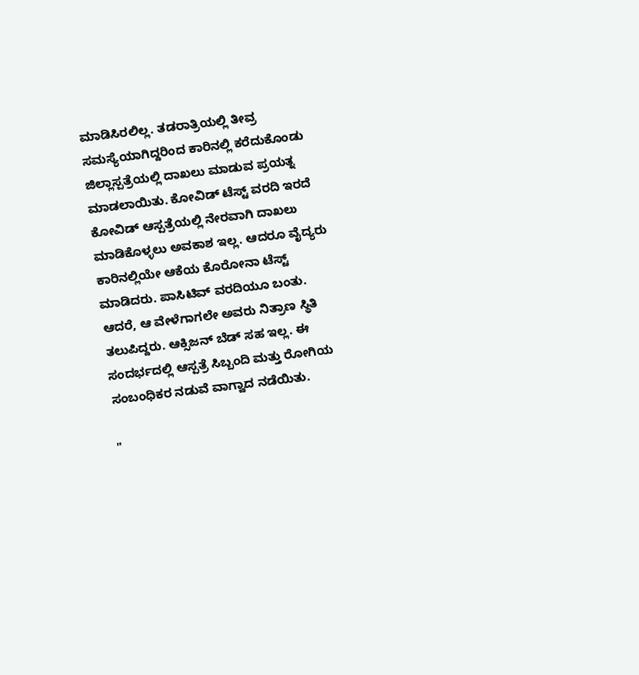ಮಾಡಿಸಿರಲಿಲ್ಲ. ತಡರಾತ್ರಿಯಲ್ಲಿ ತೀವ್ರ ಸಮಸ್ಯೆಯಾಗಿದ್ದರಿಂದ ಕಾರಿನಲ್ಲಿ ಕರೆದುಕೊಂಡು ಜಿಲ್ಲಾಸ್ಪತ್ರೆಯಲ್ಲಿ ದಾಖಲು ಮಾಡುವ ಪ್ರಯತ್ನ ಮಾಡಲಾಯಿತು. ಕೋವಿಡ್‌ ಟೆಸ್ಟ್‌ ವರದಿ ಇರದೆ ಕೋವಿಡ್‌ ಆಸ್ಪತ್ರೆಯಲ್ಲಿ ನೇರವಾಗಿ ದಾಖಲು ಮಾಡಿಕೊಳ್ಳಲು ಅವಕಾಶ ಇಲ್ಲ. ಆದರೂ ವೈದ್ಯರು ಕಾರಿನಲ್ಲಿಯೇ ಆಕೆಯ ಕೊರೋನಾ ಟೆಸ್ಟ್‌ ಮಾಡಿದರು. ಪಾಸಿಟಿವ್‌ ವರದಿಯೂ ಬಂತು. ಆದರೆ, ಆ ವೇಳೆಗಾಗಲೇ ಅವರು ನಿತ್ರಾಣ ಸ್ಥಿತಿ ತಲುಪಿದ್ದರು. ಆಕ್ಸಿಜನ್‌ ಬೆಡ್‌ ಸಹ ಇಲ್ಲ. ಈ ಸಂದರ್ಭದಲ್ಲಿ ಆಸ್ಪತ್ರೆ ಸಿಬ್ಬಂದಿ ಮತ್ತು ರೋಗಿಯ ಸಂಬಂಧಿಕರ ನಡುವೆ ವಾಗ್ವಾದ ನಡೆಯಿತು.

"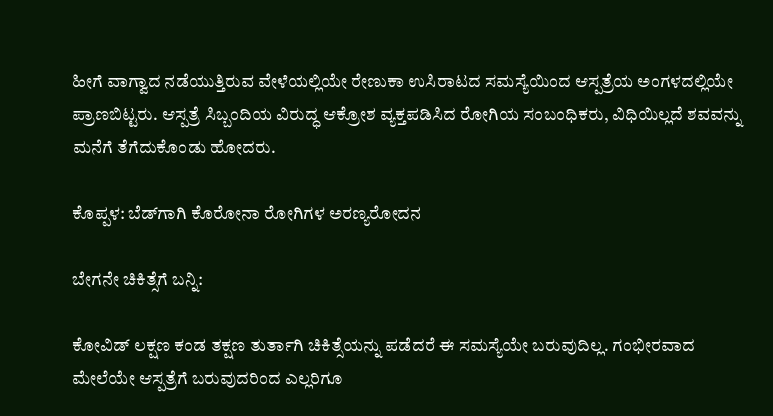ಹೀಗೆ ವಾಗ್ವಾದ ನಡೆಯುತ್ತಿರುವ ವೇಳೆಯಲ್ಲಿಯೇ ರೇಣುಕಾ ಉಸಿರಾಟದ ಸಮಸ್ಯೆಯಿಂದ ಆಸ್ಪತ್ರೆಯ ಅಂಗಳದಲ್ಲಿಯೇ ಪ್ರಾಣಬಿಟ್ಟರು. ಆಸ್ಪತ್ರೆ ಸಿಬ್ಬಂದಿಯ ವಿರುದ್ಧ ಆಕ್ರೋಶ ವ್ಯಕ್ತಪಡಿಸಿದ ರೋಗಿಯ ಸಂಬಂಧಿಕರು, ವಿಧಿಯಿಲ್ಲದೆ ಶವವನ್ನು ಮನೆಗೆ ತೆಗೆದುಕೊಂಡು ಹೋದರು.

ಕೊಪ್ಪಳ: ಬೆಡ್‌ಗಾಗಿ ಕೊರೋನಾ ರೋಗಿಗಳ ಅರಣ್ಯರೋದನ

ಬೇಗನೇ ಚಿಕಿತ್ಸೆಗೆ ಬನ್ನಿ:

ಕೋವಿಡ್‌ ಲಕ್ಷಣ ಕಂಡ ತಕ್ಷಣ ತುರ್ತಾಗಿ ಚಿಕಿತ್ಸೆಯನ್ನು ಪಡೆದರೆ ಈ ಸಮಸ್ಯೆಯೇ ಬರುವುದಿಲ್ಲ. ಗಂಭೀರವಾದ ಮೇಲೆಯೇ ಆಸ್ಪತ್ರೆಗೆ ಬರುವುದರಿಂದ ಎಲ್ಲರಿಗೂ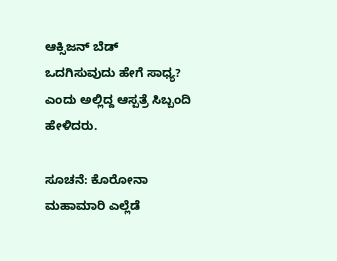ಆಕ್ಸಿಜನ್‌ ಬೆಡ್‌ ಒದಗಿಸುವುದು ಹೇಗೆ ಸಾಧ್ಯ? ಎಂದು ಅಲ್ಲಿದ್ದ ಆಸ್ಪತ್ರೆ ಸಿಬ್ಬಂದಿ ಹೇಳಿದರು.

ಸೂಚನೆ: ಕೊರೋನಾ ಮಹಾಮಾರಿ ಎಲ್ಲೆಡೆ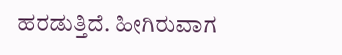ಹರಡುತ್ತಿದೆ. ಹೀಗಿರುವಾಗ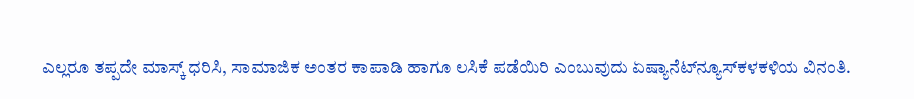ಎಲ್ಲರೂ ತಪ್ಪದೇ ಮಾಸ್ಕ್ ಧರಿಸಿ, ಸಾಮಾಜಿಕ ಅಂತರ ಕಾಪಾಡಿ ಹಾಗೂ ಲಸಿಕೆ ಪಡೆಯಿರಿ ಎಂಬುವುದು ಏಷ್ಯಾನೆಟ್‌ನ್ಯೂಸ್‌ಕಳಕಳಿಯ ವಿನಂತಿ.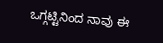ಒಗ್ಗಟ್ಟಿನಿಂದ ನಾವು ಈ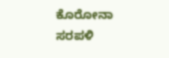ಕೊರೋನಾ ಸರಪಳಿ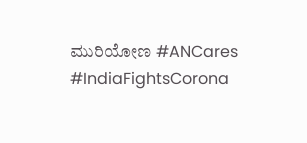ಮುರಿಯೋಣ #ANCares #IndiaFightsCorona